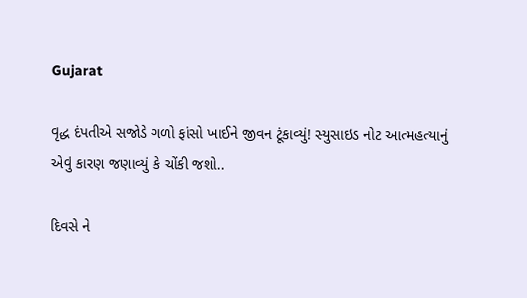Gujarat

વૃદ્ધ દંપતીએ સજોડે ગળો ફાંસો ખાઈને જીવન ટૂંકાવ્યું! સ્યુસાઇડ નોટ આત્મહત્યાનું એવું કારણ જણાવ્યું કે ચોંકી જશો..

દિવસે ને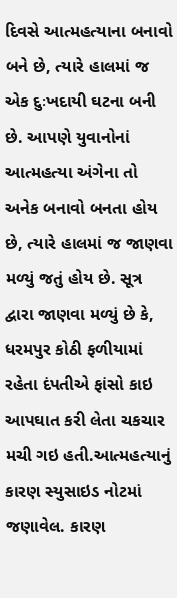દિવસે આત્મહત્યાના બનાવો બને છે, ત્યારે હાલમાં જ એક દુઃખદાયી ઘટના બની છે. આપણે યુવાનોનાં આત્મહત્યા અંગેના તો અનેક બનાવો બનતા હોય છે, ત્યારે હાલમાં જ જાણવા મળ્યું જતું હોય છે. સૂત્ર દ્વારા જાણવા મળ્યું છે કે, ધરમપુર કોઠી ફળીયામાં રહેતા દંપતીએ ફાંસો કાઇ આપઘાત કરી લેતા ચકચાર મચી ગઇ હતી.આત્મહત્યાનું કારણ સ્યુસાઇડ નોટમાં જણાવેલ. કારણ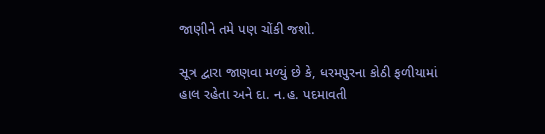જાણીને તમે પણ ચોંકી જશો.

સૂત્ર દ્વારા જાણવા મળ્યું છે કે, ધરમપુરના કોઠી ફળીયામાં હાલ રહેતા અને દા. ન.હ. પદમાવતી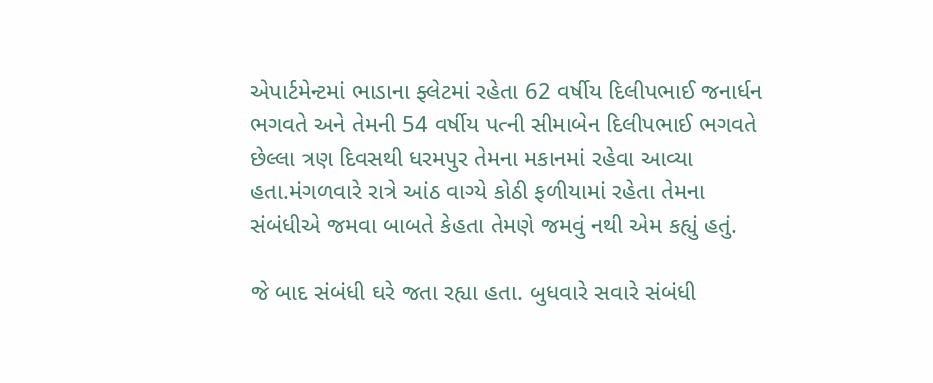એપાર્ટમેન્ટમાં ભાડાના ફ્લેટમાં રહેતા 62 વર્ષીય દિલીપભાઈ જનાર્ધન ભગવતે અને તેમની 54 વર્ષીય પત્ની સીમાબેન દિલીપભાઈ ભગવતે છેલ્લા ત્રણ દિવસથી ધરમપુર તેમના મકાનમાં રહેવા આવ્યા હતા.મંગળવારે રાત્રે આંઠ વાગ્યે કોઠી ફળીયામાં રહેતા તેમના સંબંધીએ જમવા બાબતે કેહતા તેમણે જમવું નથી એમ કહ્યું હતું.

જે બાદ સંબંધી ઘરે જતા રહ્યા હતા. બુધવારે સવારે સંબંધી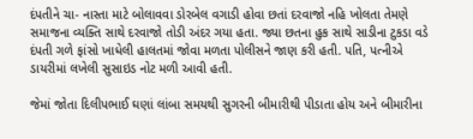દંપતીને ચા- નાસ્તા માટે બોલાવવા ડોરબેલ વગાડી હોવા છતાં દરવાજો નહિ ખોલતા તેમણે સમાજના વ્યક્તિ સાથે દરવાજો તોડી અંદર ગયા હતા. જ્યા છતના હુક સાથે સાડીના ટુકડા વડે દંપતી ગળે ફાંસો ખાધેલી હાલતમાં જોવા મળતા પોલીસને જાણ કરી હતી. પતિ, પત્નીએ ડાયરીમાં લખેલી સુસાઇડ નોટ મળી આવી હતી.

જેમાં જોતા દિલીપભાઈ ઘણાં લાંબા સમયથી સુગરની બીમારીથી પીડાતા હોય અને બીમારીના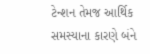ટેન્શન તેમજ આર્થિક સમસ્યાના કારણે બંને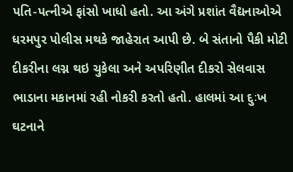પતિ-પત્નીએ ફાંસો ખાધો હતો. આ અંગે પ્રશાંત વૈદ્યનાઓએ ધરમપુર પોલીસ મથકે જાહેરાત આપી છે. બે સંતાનો પૈકી મોટી દીકરીના લગ્ન થઇ ચુકેલા અને અપરિણીત દીકરો સેલવાસ ભાડાના મકાનમાં રહી નોકરી કરતો હતો. હાલમાં આ દુઃખ ઘટનાને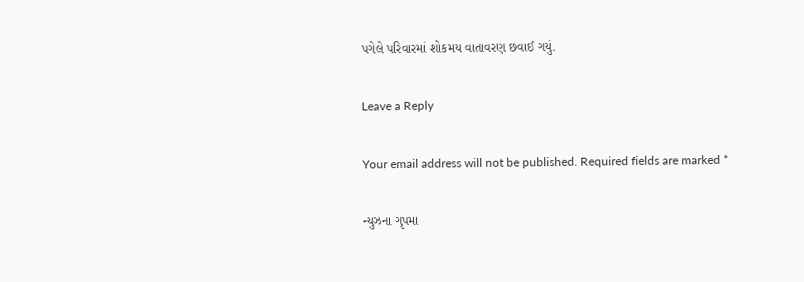પગેલે પરિવારમાં શોકમય વાતાવરણ છવાઈ ગયું.

Leave a Reply

Your email address will not be published. Required fields are marked *

ન્યુઝના ગૃપમા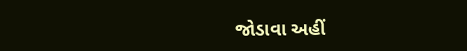જોડાવા અહીં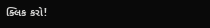ક્લિક કરો!